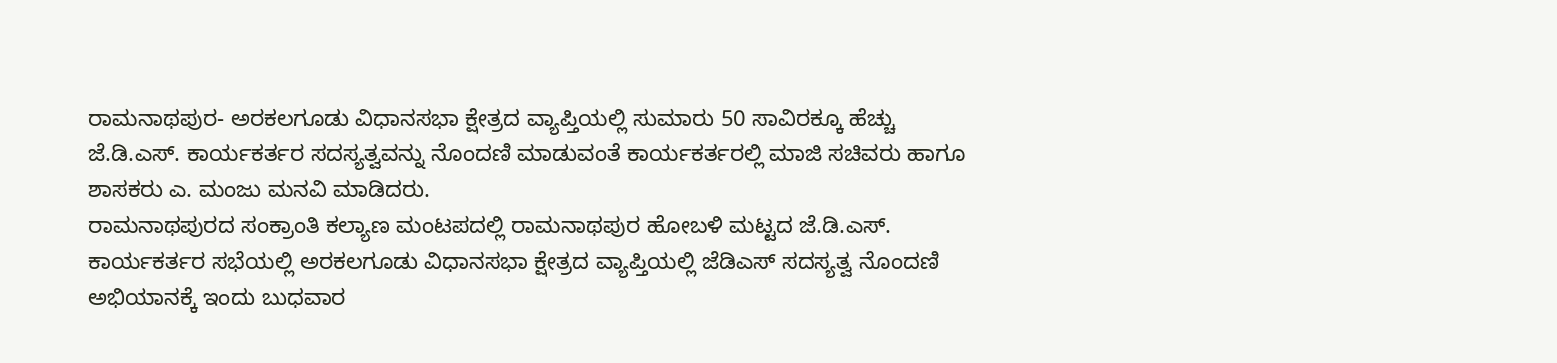ರಾಮನಾಥಪುರ- ಅರಕಲಗೂಡು ವಿಧಾನಸಭಾ ಕ್ಷೇತ್ರದ ವ್ಯಾಪ್ತಿಯಲ್ಲಿ ಸುಮಾರು 50 ಸಾವಿರಕ್ಕೂ ಹೆಚ್ಚು ಜೆ.ಡಿ.ಎಸ್. ಕಾರ್ಯಕರ್ತರ ಸದಸ್ಯತ್ವವನ್ನು ನೊಂದಣಿ ಮಾಡುವಂತೆ ಕಾರ್ಯಕರ್ತರಲ್ಲಿ ಮಾಜಿ ಸಚಿವರು ಹಾಗೂ ಶಾಸಕರು ಎ. ಮಂಜು ಮನವಿ ಮಾಡಿದರು.
ರಾಮನಾಥಪುರದ ಸಂಕ್ರಾಂತಿ ಕಲ್ಯಾಣ ಮಂಟಪದಲ್ಲಿ ರಾಮನಾಥಪುರ ಹೋಬಳಿ ಮಟ್ಟದ ಜೆ.ಡಿ.ಎಸ್. ಕಾರ್ಯಕರ್ತರ ಸಭೆಯಲ್ಲಿ ಅರಕಲಗೂಡು ವಿಧಾನಸಭಾ ಕ್ಷೇತ್ರದ ವ್ಯಾಪ್ತಿಯಲ್ಲಿ ಜೆಡಿಎಸ್ ಸದಸ್ಯತ್ವ ನೊಂದಣಿ ಅಭಿಯಾನಕ್ಕೆ ಇಂದು ಬುಧವಾರ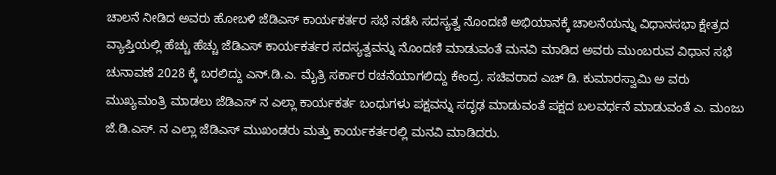ಚಾಲನೆ ನೀಡಿದ ಅವರು ಹೋಬಳಿ ಜೆಡಿಎಸ್ ಕಾರ್ಯಕರ್ತರ ಸಭೆ ನಡೆಸಿ ಸದಸ್ಯತ್ವ ನೊಂದಣಿ ಅಭಿಯಾನಕ್ಕೆ ಚಾಲನೆಯನ್ನು ವಿಧಾನಸಭಾ ಕ್ಷೇತ್ರದ ವ್ಯಾಪ್ತಿಯಲ್ಲಿ ಹೆಚ್ಚು ಹೆಚ್ಚು ಜೆಡಿಎಸ್ ಕಾರ್ಯಕರ್ತರ ಸದಸ್ಯತ್ವವನ್ನು ನೊಂದಣಿ ಮಾಡುವಂತೆ ಮನವಿ ಮಾಡಿದ ಅವರು ಮುಂಬರುವ ವಿಧಾನ ಸಭೆ ಚುನಾವಣೆ 2028 ಕ್ಕೆ ಬರಲಿದ್ದು ಎನ್.ಡಿ.ಎ. ಮೈತ್ರಿ ಸರ್ಕಾರ ರಚನೆಯಾಗಲಿದ್ದು ಕೇಂದ್ರ. ಸಚಿವರಾದ ಎಚ್ ಡಿ. ಕುಮಾರಸ್ವಾಮಿ ಅ ವರು ಮುಖ್ಯಮಂತ್ರಿ ಮಾಡಲು ಜೆಡಿಎಸ್ ನ ಎಲ್ಲಾ ಕಾರ್ಯಕರ್ತ ಬಂಧುಗಳು ಪಕ್ಷವನ್ನು ಸದೃಢ ಮಾಡುವಂತೆ ಪಕ್ಷದ ಬಲವರ್ಧನೆ ಮಾಡುವಂತೆ ಎ. ಮಂಜು ಜೆ.ಡಿ.ಎಸ್. ನ ಎಲ್ಲಾ ಜೆಡಿಎಸ್ ಮುಖಂಡರು ಮತ್ತು ಕಾರ್ಯಕರ್ತರಲ್ಲಿ ಮನವಿ ಮಾಡಿದರು.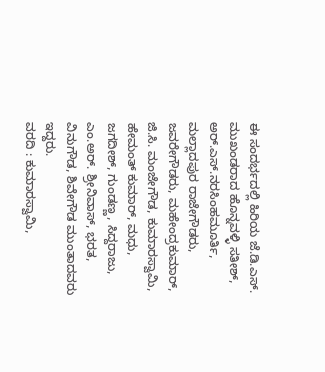ಈ ಸಂದರ್ಭದಲ್ಲಿ ಹಿರಿಯ ಜೆ.ಡಿ.ಎಸ್. ಮುಖಂಡರಾದ ಹೊನ್ನವಳ್ಳಿ ಸತೀಶ್, ಅರ್.ಎಸ್.ನರಸಿಂಹಮೂರ್ತಿ, ಮಲ್ಲಾದಪುರ ರಾಜೇಗೌಡರು, ಜವರೇಗೌಡರು, ಮಹೇಂದ್ರಕುಮಾರ್, ಜಿ.ಸಿ. ಮಂಜೇಗೌಡ, ಕುಮಾರಸ್ವಾಮಿ, ಹೇಮಂತ್ ಕುಮಾರ್, ಮಧು, ಜಗದೀಶ್, ಗುಂಡಣ್ಣ, ಸಿದ್ದರಾಜು, ಎಂ.ಅರ್. ಶ್ರೀನಿವಾಸ್, ಭರತ, ವಿನುಗೌಡ, ಶಿವೇಗೌಡ ಮುಂತಾದವರು ಇದ್ದರು.
ವರದಿ : ಕುಮಾರಸ್ವಾಮಿ,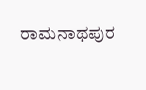ರಾಮನಾಥಪುರ